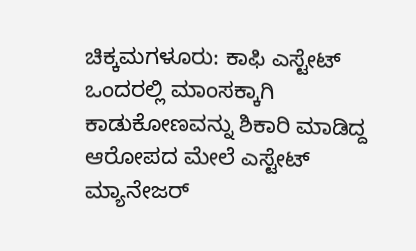ಚಿಕ್ಕಮಗಳೂರು: ಕಾಫಿ ಎಸ್ಟೇಟ್ ಒಂದರಲ್ಲಿ ಮಾಂಸಕ್ಕಾಗಿ ಕಾಡುಕೋಣವನ್ನು ಶಿಕಾರಿ ಮಾಡಿದ್ದ ಆರೋಪದ ಮೇಲೆ ಎಸ್ಟೇಟ್ ಮ್ಯಾನೇಜರ್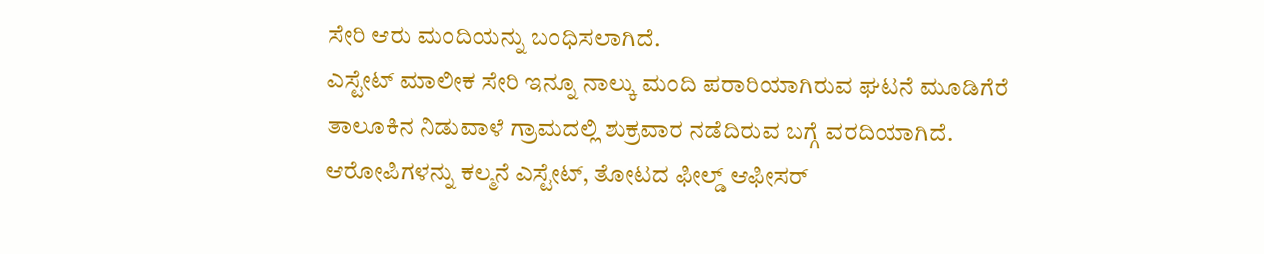ಸೇರಿ ಆರು ಮಂದಿಯನ್ನು ಬಂಧಿಸಲಾಗಿದೆ.
ಎಸ್ಟೇಟ್ ಮಾಲೀಕ ಸೇರಿ ಇನ್ನೂ ನಾಲ್ಕು ಮಂದಿ ಪರಾರಿಯಾಗಿರುವ ಘಟನೆ ಮೂಡಿಗೆರೆ ತಾಲೂಕಿನ ನಿಡುವಾಳೆ ಗ್ರಾಮದಲ್ಲಿ ಶುಕ್ರವಾರ ನಡೆದಿರುವ ಬಗ್ಗೆ ವರದಿಯಾಗಿದೆ.
ಆರೋಪಿಗಳನ್ನು ಕಲ್ಮನೆ ಎಸ್ಟೇಟ್, ತೋಟದ ಫೀಲ್ಡ್ ಆಫೀಸರ್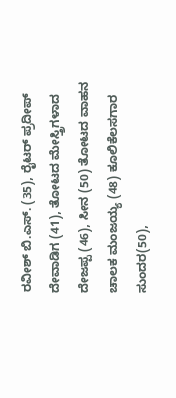ರವೀಶ್ ಬಿ.ಎಸ್. (35), ರೈಟರ್ ಪ್ರದೀಪ್ ದೇವಾಡಿಗ (41), ತೋಟದ ಮೇಸ್ತ್ರಿಗಳಾದ ದೇಜಪ್ಪ (46), ಸೀನ (50) ತೋಟದ ವಾಹನ ಚಾಲಕ ಮಂಜಯ್ಯ (48) ಕೂಲಿಕೆಲಸಗಾರ ಸುಂದರ(50),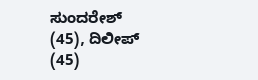ಸುಂದರೇಶ್ (45), ದಿಲೀಪ್ (45)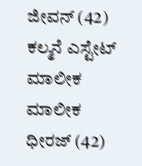ಜೀವನ್ (42) ಕಲ್ಮನೆ ಎಸ್ಟೇಟ್ ಮಾಲೀಕ ಮಾಲೀಕ ಧೀರಜ್ (42)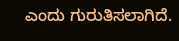ಎಂದು ಗುರುತಿಸಲಾಗಿದೆ.